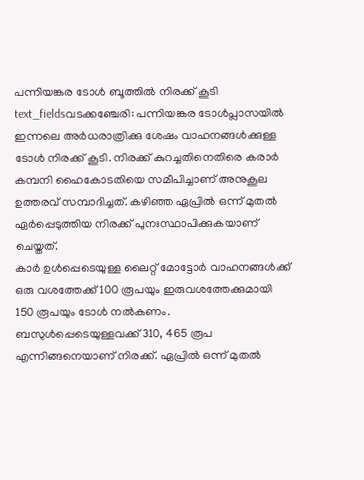പന്നിയങ്കര ടോൾ ബൂത്തിൽ നിരക്ക് കൂടി
text_fieldsവടക്കഞ്ചേരി: പന്നിയങ്കര ടോൾപ്ലാസയിൽ ഇന്നലെ അർധരാത്രിക്കു ശേഷം വാഹനങ്ങൾക്കുള്ള ടോൾ നിരക്ക് കൂടി. നിരക്ക് കുറച്ചതിനെതിരെ കരാർ കമ്പനി ഹൈകോടതിയെ സമീപിച്ചാണ് അനുകൂല ഉത്തരവ് സമ്പാദിച്ചത്. കഴിഞ്ഞ ഏപ്രിൽ ഒന്ന് മുതൽ ഏർപ്പെടുത്തിയ നിരക്ക് പുനഃസ്ഥാപിക്കുകയാണ് ചെയ്തത്.
കാർ ഉൾപ്പെടെയുള്ള ലൈറ്റ് മോട്ടോർ വാഹനങ്ങൾക്ക് ഒരു വശത്തേക്ക് 100 രൂപയും ഇരുവശത്തേക്കുമായി 150 രൂപയും ടോൾ നൽകണം. ബസുൾപ്പെടെയുള്ളവക്ക് 310, 465 രൂപ എന്നിങ്ങനെയാണ് നിരക്ക്. ഏപ്രിൽ ഒന്ന് മുതൽ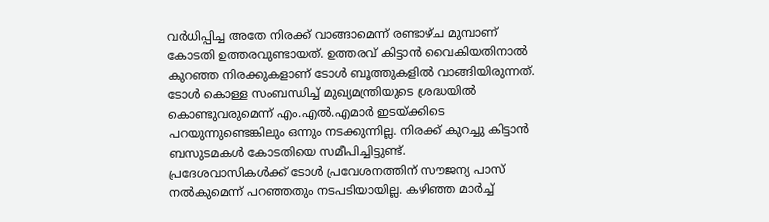വർധിപ്പിച്ച അതേ നിരക്ക് വാങ്ങാമെന്ന് രണ്ടാഴ്ച മുമ്പാണ് കോടതി ഉത്തരവുണ്ടായത്. ഉത്തരവ് കിട്ടാൻ വൈകിയതിനാൽ കുറഞ്ഞ നിരക്കുകളാണ് ടോൾ ബൂത്തുകളിൽ വാങ്ങിയിരുന്നത്. ടോൾ കൊള്ള സംബന്ധിച്ച് മുഖ്യമന്ത്രിയുടെ ശ്രദ്ധയിൽ കൊണ്ടുവരുമെന്ന് എം.എൽ.എമാർ ഇടയ്ക്കിടെ പറയുന്നുണ്ടെങ്കിലും ഒന്നും നടക്കുന്നില്ല. നിരക്ക് കുറച്ചു കിട്ടാൻ ബസുടമകൾ കോടതിയെ സമീപിച്ചിട്ടുണ്ട്.
പ്രദേശവാസികൾക്ക് ടോൾ പ്രവേശനത്തിന് സൗജന്യ പാസ് നൽകുമെന്ന് പറഞ്ഞതും നടപടിയായില്ല. കഴിഞ്ഞ മാർച്ച്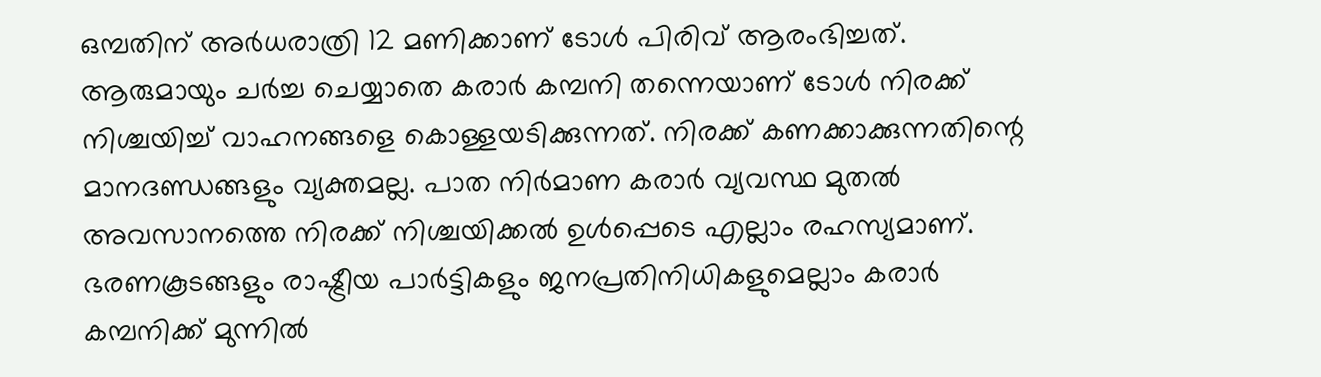ഒമ്പതിന് അർധരാത്രി 12 മണിക്കാണ് ടോൾ പിരിവ് ആരംഭിച്ചത്. ആരുമായും ചർച്ച ചെയ്യാതെ കരാർ കമ്പനി തന്നെയാണ് ടോൾ നിരക്ക് നിശ്ചയിച്ച് വാഹനങ്ങളെ കൊള്ളയടിക്കുന്നത്. നിരക്ക് കണക്കാക്കുന്നതിന്റെ മാനദണ്ഡങ്ങളും വ്യക്തമല്ല. പാത നിർമാണ കരാർ വ്യവസ്ഥ മുതൽ അവസാനത്തെ നിരക്ക് നിശ്ചയിക്കൽ ഉൾപ്പെടെ എല്ലാം രഹസ്യമാണ്. ഭരണകൂടങ്ങളും രാഷ്ട്രീയ പാർട്ടികളും ജനപ്രതിനിധികളുമെല്ലാം കരാർ കമ്പനിക്ക് മുന്നിൽ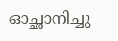ഓച്ഛാനിച്ചു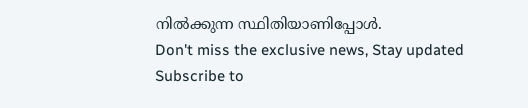നിൽക്കുന്ന സ്ഥിതിയാണിപ്പോൾ.
Don't miss the exclusive news, Stay updated
Subscribe to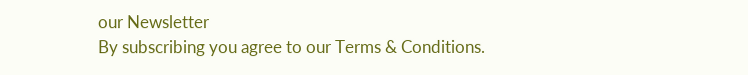our Newsletter
By subscribing you agree to our Terms & Conditions.